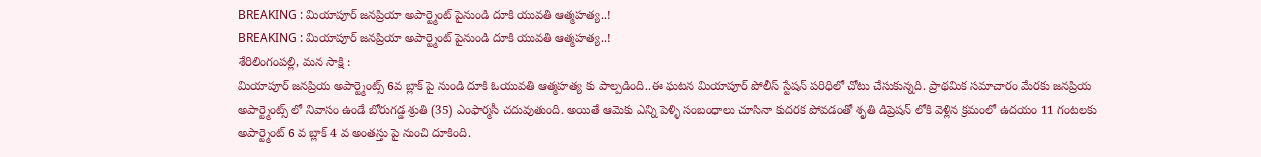BREAKING : మియాపూర్ జనప్రియా అపార్ట్మెంట్ పైనుండి దూకి యువతి ఆత్మహత్య..!
BREAKING : మియాపూర్ జనప్రియా అపార్ట్మెంట్ పైనుండి దూకి యువతి ఆత్మహత్య..!
శేరిలింగంపల్లి, మన సాక్షి :
మియాపూర్ జనప్రియ అపార్ట్మెంట్స్ 6వ బ్లాక్ పై నుండి దూకి ఓయువతి ఆత్మహత్య కు పాల్పడింది..ఈ ఘటన మియాపూర్ పోలీస్ స్టేషన్ పరిధిలో చోటు చేసుకున్నది. ప్రాథమిక సమాచారం మేరకు జనప్రియ అపార్ట్మెంట్స్ లో నివాసం ఉండే బోరుగడ్డ శ్రుతి (35) ఎంఫార్మసీ చదువుతుంది. అయితే ఆమెకు ఎన్ని పెళ్ళి సంబంధాలు చూసినా కుదరక పోవడంతో శృతి డిప్రెషన్ లోకి వెళ్లిన క్రమంలో ఉదయం 11 గంటలకు అపార్ట్మెంట్ 6 వ బ్లాక్ 4 వ అంతస్తు పై నుంచి దూకింది.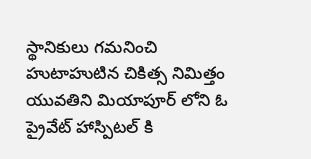స్థానికులు గమనించి హుటాహుటిన చికిత్స నిమిత్తం యువతిని మియాపూర్ లోని ఓ ప్రైవేట్ హాస్పిటల్ కి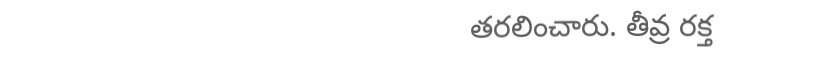తరలించారు. తీవ్ర రక్త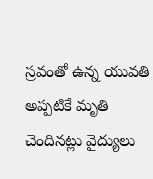స్రవంతో ఉన్న యువతి అప్పటికే మృతి చెందినట్లు వైద్యులు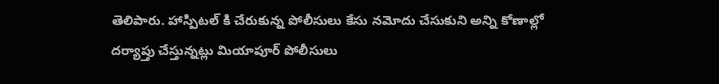తెలిపారు. హాస్పిటల్ కి చేరుకున్న పోలీసులు కేసు నమోదు చేసుకుని అన్ని కోణాల్లో దర్యాప్తు చేస్తున్నట్లు మియాపూర్ పోలీసులు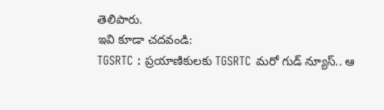తెలిపారు.
ఇవి కూడా చదవండి:
TGSRTC : ప్రయాణికులకు TGSRTC మరో గుడ్ న్యూస్.. ఆ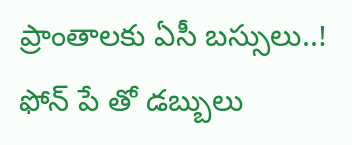ప్రాంతాలకు ఏసీ బస్సులు..!
ఫోన్ పే తో డబ్బులు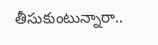తీసుకుంటున్నారా..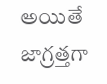అయితే జాగ్రత్తగా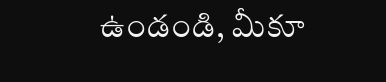ఉండండి, మీకూ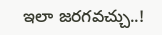ఇలా జరగవచ్చు..!